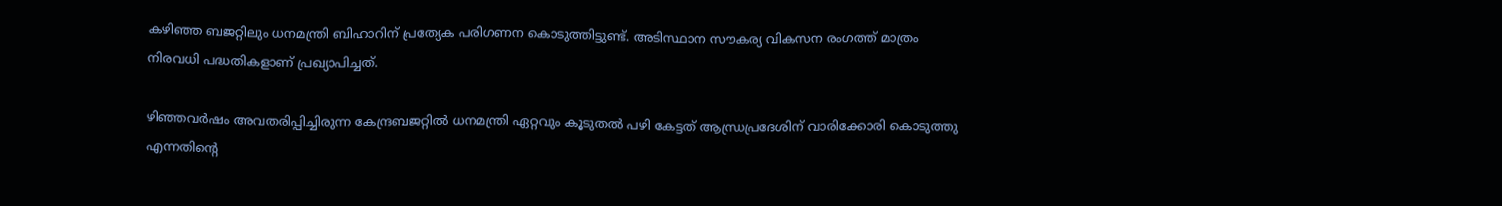കഴിഞ്ഞ ബജറ്റിലും ധനമന്ത്രി ബിഹാറിന് പ്രത്യേക പരിഗണന കൊടുത്തിട്ടുണ്ട്. അടിസ്ഥാന സൗകര്യ വികസന രംഗത്ത് മാത്രം നിരവധി പദ്ധതികളാണ് പ്രഖ്യാപിച്ചത്.

ഴിഞ്ഞവര്‍ഷം അവതരിപ്പിച്ചിരുന്ന കേന്ദ്രബജറ്റില്‍ ധനമന്ത്രി ഏറ്റവും കൂടുതല്‍ പഴി കേട്ടത് ആന്ധ്രപ്രദേശിന് വാരിക്കോരി കൊടുത്തു എന്നതിന്‍റെ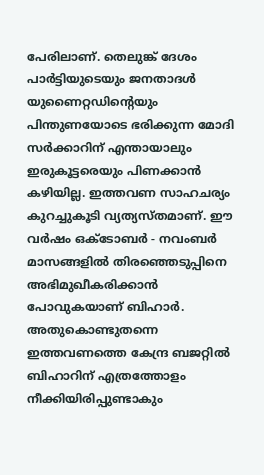പേരിലാണ്. തെലുങ്ക് ദേശം പാര്‍ട്ടിയുടെയും ജനതാദള്‍ യുണൈറ്റഡിന്‍റെയും പിന്തുണയോടെ ഭരിക്കുന്ന മോദി സര്‍ക്കാറിന് എന്തായാലും ഇരുകൂട്ടരെയും പിണക്കാന്‍ കഴിയില്ല. ഇത്തവണ സാഹചര്യം കുറച്ചുകൂടി വ്യത്യസ്തമാണ്. ഈ വര്‍ഷം ഒക്ടോബര്‍ - നവംബര്‍ മാസങ്ങളില്‍ തിരഞ്ഞെടുപ്പിനെ അഭിമുഖീകരിക്കാന്‍ പോവുകയാണ് ബിഹാര്‍. അതുകൊണ്ടുതന്നെ ഇത്തവണത്തെ കേന്ദ്ര ബജറ്റില്‍ ബിഹാറിന് എത്രത്തോളം നീക്കിയിരിപ്പുണ്ടാകും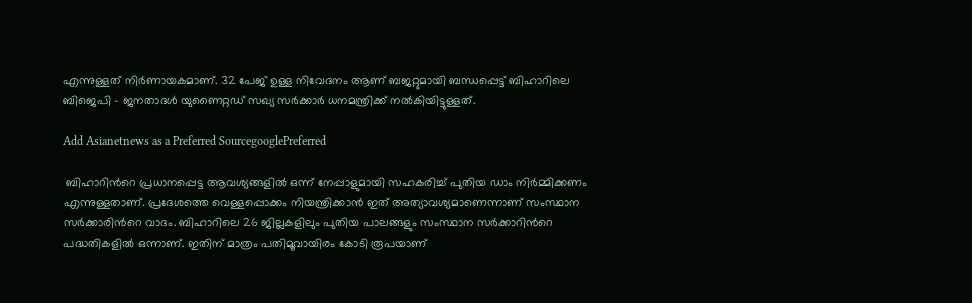എന്നുള്ളത് നിര്‍ണായകമാണ്. 32 പേജ് ഉള്ള നിവേദനം ആണ് ബജറ്റുമായി ബന്ധപ്പെട്ട് ബിഹാറിലെ ബിജെപി - ജനതാദള്‍ യുണൈറ്റഡ് സഖ്യ സര്‍ക്കാര്‍ ധനമന്ത്രിക്ക് നല്‍കിയിട്ടുള്ളത്.

Add Asianetnews as a Preferred SourcegooglePreferred

 ബിഹാറിന്‍റെ പ്രധാനപ്പെട്ട ആവശ്യങ്ങളില്‍ ഒന്ന് നേപ്പാളുമായി സഹകരിച്ച് പുതിയ ഡാം നിര്‍മ്മിക്കണം എന്നുള്ളതാണ്. പ്രദേശത്തെ വെള്ളപ്പൊക്കം നിയന്ത്രിക്കാന്‍ ഇത് അത്യാവശ്യമാണെന്നാണ് സംസ്ഥാന സര്‍ക്കാരിന്‍റെ വാദം. ബിഹാറിലെ 26 ജില്ലകളിലും പുതിയ പാലങ്ങളും സംസ്ഥാന സര്‍ക്കാറിന്‍റെ പദ്ധതികളില്‍ ഒന്നാണ്. ഇതിന് മാത്രം പതിമൂവായിരം കോടി രൂപയാണ്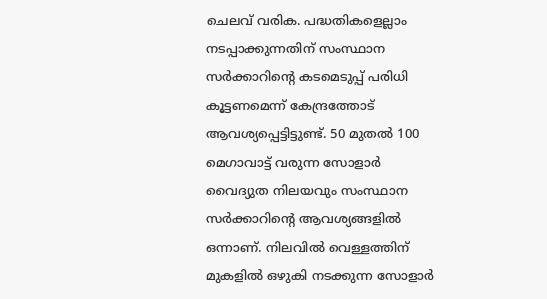ചെലവ് വരിക. പദ്ധതികളെല്ലാം നടപ്പാക്കുന്നതിന് സംസ്ഥാന സര്‍ക്കാറിന്‍റെ കടമെടുപ്പ് പരിധി കൂട്ടണമെന്ന് കേന്ദ്രത്തോട് ആവശ്യപ്പെട്ടിട്ടുണ്ട്. 50 മുതല്‍ 100 മെഗാവാട്ട് വരുന്ന സോളാര്‍ വൈദ്യുത നിലയവും സംസ്ഥാന സര്‍ക്കാറിന്‍റെ ആവശ്യങ്ങളില്‍ ഒന്നാണ്. നിലവില്‍ വെള്ളത്തിന് മുകളില്‍ ഒഴുകി നടക്കുന്ന സോളാര്‍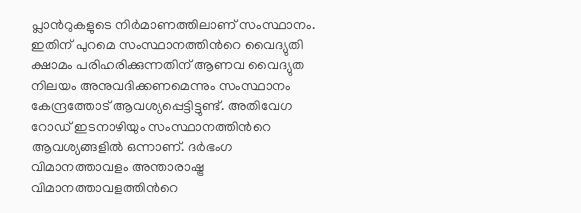പ്ലാന്‍റുകളുടെ നിര്‍മാണത്തിലാണ് സംസ്ഥാനം. ഇതിന് പുറമെ സംസ്ഥാനത്തിന്‍റെ വൈദ്യുതി ക്ഷാമം പരിഹരിക്കുന്നതിന് ആണവ വൈദ്യുത നിലയം അനുവദിക്കണമെന്നും സംസ്ഥാനം കേന്ദ്രത്തോട് ആവശ്യപ്പെട്ടിട്ടുണ്ട്. അതിവേഗ റോഡ് ഇടനാഴിയും സംസ്ഥാനത്തിന്‍റെ ആവശ്യങ്ങളില്‍ ഒന്നാണ്. ദര്‍ഭംഗ വിമാനത്താവളം അന്താരാഷ്ട്ര വിമാനത്താവളത്തിന്‍റെ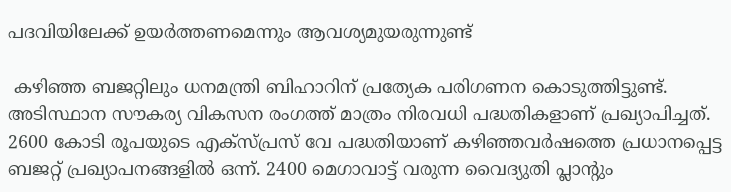പദവിയിലേക്ക് ഉയര്‍ത്തണമെന്നും ആവശ്യമുയരുന്നുണ്ട്

 കഴിഞ്ഞ ബജറ്റിലും ധനമന്ത്രി ബിഹാറിന് പ്രത്യേക പരിഗണന കൊടുത്തിട്ടുണ്ട്. അടിസ്ഥാന സൗകര്യ വികസന രംഗത്ത് മാത്രം നിരവധി പദ്ധതികളാണ് പ്രഖ്യാപിച്ചത്. 2600 കോടി രൂപയുടെ എക്സ്പ്രസ് വേ പദ്ധതിയാണ് കഴിഞ്ഞവര്‍ഷത്തെ പ്രധാനപ്പെട്ട ബജറ്റ് പ്രഖ്യാപനങ്ങളില്‍ ഒന്ന്. 2400 മെഗാവാട്ട് വരുന്ന വൈദ്യുതി പ്ലാന്‍റും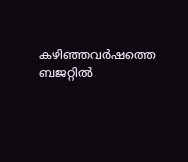കഴിഞ്ഞവര്‍ഷത്തെ ബജറ്റില്‍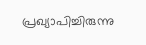പ്രഖ്യാപിച്ചിരുന്നു